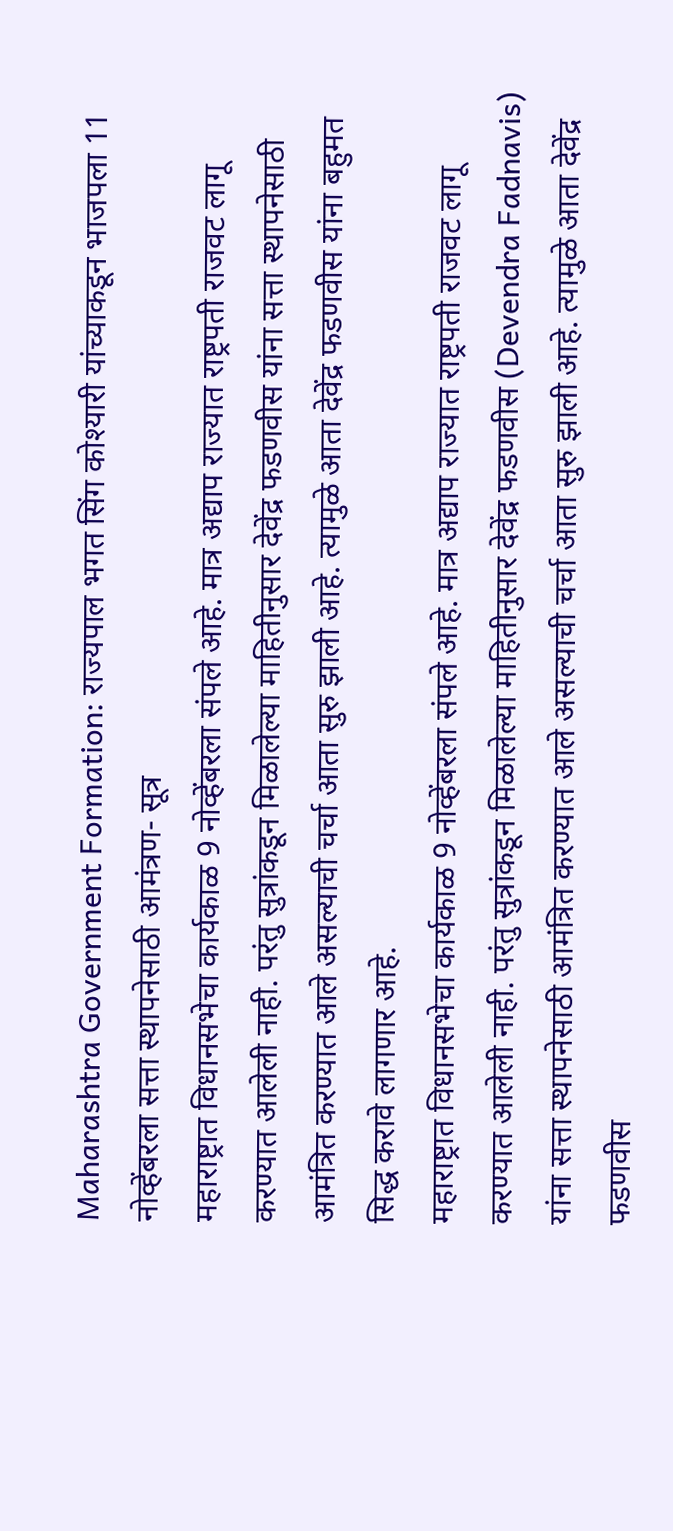Maharashtra Government Formation: राज्यपाल भगत सिंग कोश्यारी यांच्याकडून भाजपला 11 नोव्हेंबरला सत्ता स्थापनेसाठी आमंत्रण- सूत्र
महाराष्ट्रात विधानसभेचा कार्यकाळ 9 नोव्हेंबरला संपले आहे. मात्र अद्याप राज्यात राष्ट्रपती राजवट लागू करण्यात आलेली नाही. परंतु सुत्रांकडून मिळालेल्या माहितीनुसार देवेंद्र फडणवीस यांना सत्ता स्थापनेसाठी आमंत्रित करण्यात आले असल्याची चर्चा आता सुरु झाली आहे. त्यामुळे आता देवेंद्र फडणवीस यांना बहुमत सिद्ध करावे लागणार आहे.
महाराष्ट्रात विधानसभेचा कार्यकाळ 9 नोव्हेंबरला संपले आहे. मात्र अद्याप राज्यात राष्ट्रपती राजवट लागू करण्यात आलेली नाही. परंतु सुत्रांकडून मिळालेल्या माहितीनुसार देवेंद्र फडणवीस (Devendra Fadnavis) यांना सत्ता स्थापनेसाठी आमंत्रित करण्यात आले असल्याची चर्चा आता सुरु झाली आहे. त्यामुळे आता देवेंद्र फडणवीस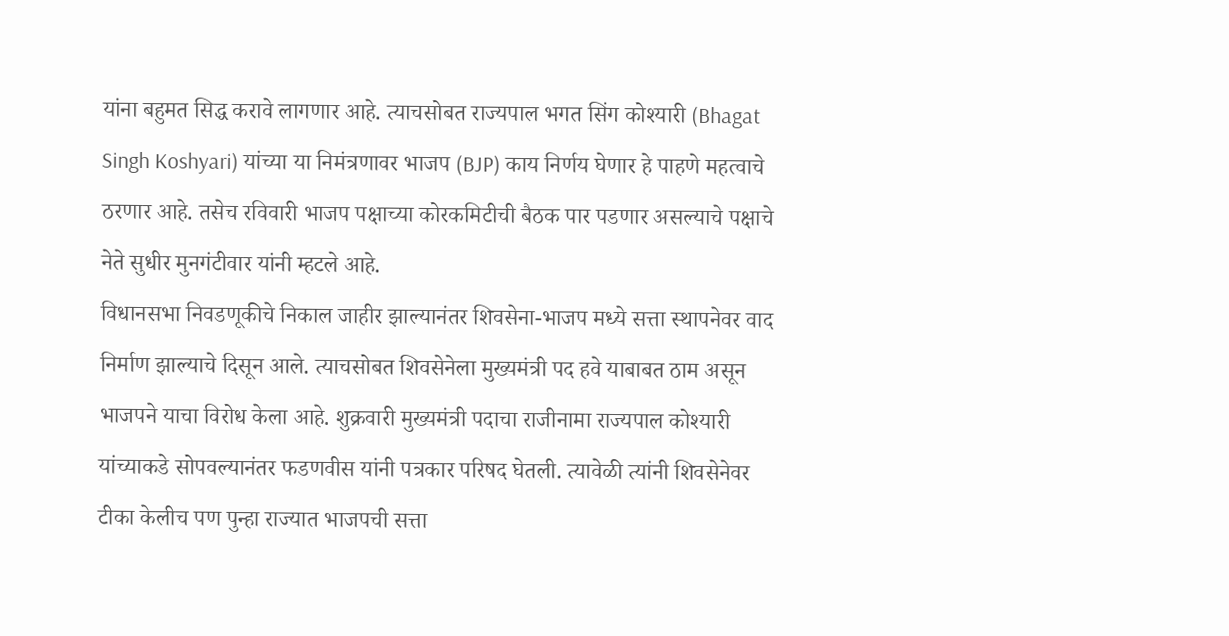यांना बहुमत सिद्ध करावे लागणार आहे. त्याचसोबत राज्यपाल भगत सिंग कोश्यारी (Bhagat Singh Koshyari) यांच्या या निमंत्रणावर भाजप (BJP) काय निर्णय घेणार हे पाहणे महत्वाचे ठरणार आहे. तसेच रविवारी भाजप पक्षाच्या कोरकमिटीची बैठक पार पडणार असल्याचे पक्षाचे नेते सुधीर मुनगंटीवार यांनी म्हटले आहे.
विधानसभा निवडणूकीचे निकाल जाहीर झाल्यानंतर शिवसेना-भाजप मध्ये सत्ता स्थापनेवर वाद निर्माण झाल्याचे दिसून आले. त्याचसोबत शिवसेनेला मुख्यमंत्री पद हवे याबाबत ठाम असून भाजपने याचा विरोध केला आहे. शुक्रवारी मुख्यमंत्री पदाचा राजीनामा राज्यपाल कोश्यारी यांच्याकडे सोपवल्यानंतर फडणवीस यांनी पत्रकार परिषद घेतली. त्यावेळी त्यांनी शिवसेनेवर टीका केलीच पण पुन्हा राज्यात भाजपची सत्ता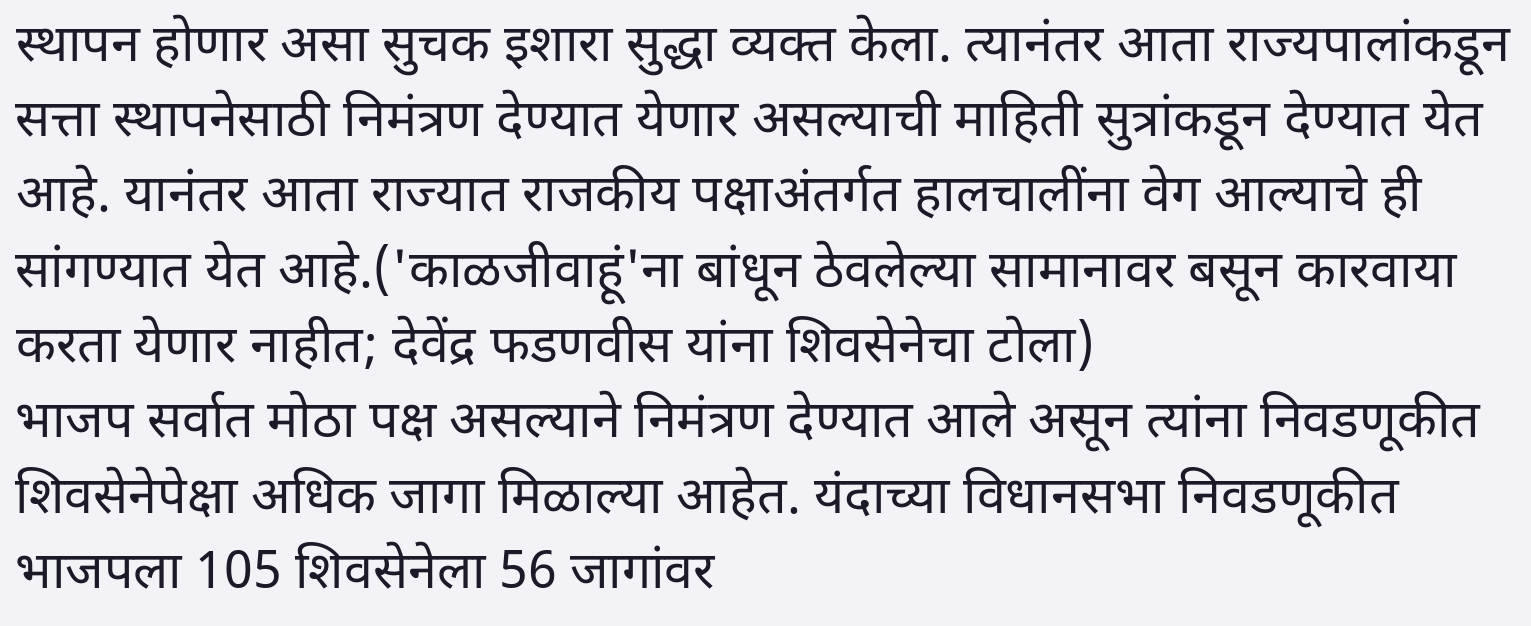स्थापन होणार असा सुचक इशारा सुद्धा व्यक्त केला. त्यानंतर आता राज्यपालांकडून सत्ता स्थापनेसाठी निमंत्रण देण्यात येणार असल्याची माहिती सुत्रांकडून देण्यात येत आहे. यानंतर आता राज्यात राजकीय पक्षाअंतर्गत हालचालींना वेग आल्याचे ही सांगण्यात येत आहे.('काळजीवाहूं'ना बांधून ठेवलेल्या सामानावर बसून कारवाया करता येणार नाहीत; देवेंद्र फडणवीस यांना शिवसेनेचा टोला)
भाजप सर्वात मोठा पक्ष असल्याने निमंत्रण देण्यात आले असून त्यांना निवडणूकीत शिवसेनेपेक्षा अधिक जागा मिळाल्या आहेत. यंदाच्या विधानसभा निवडणूकीत भाजपला 105 शिवसेनेला 56 जागांवर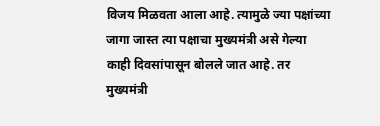विजय मिळवता आला आहे. त्यामुळे ज्या पक्षांच्या जागा जास्त त्या पक्षाचा मुख्यमंत्री असे गेल्या काही दिवसांपासून बोलले जात आहे. तर मुख्यमंत्री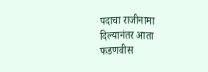पदाचा राजीनामा दिल्यानंतर आता फडणवीस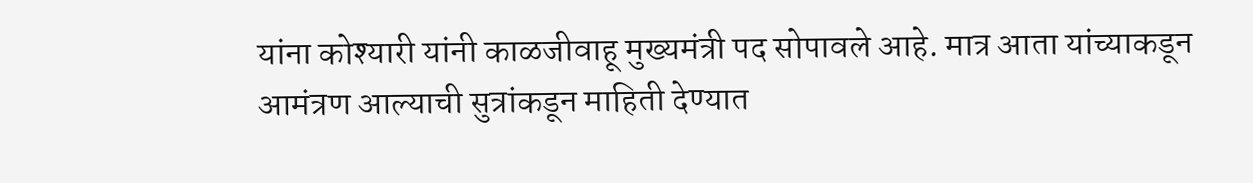यांना कोश्यारी यांनी काळजीवाहू मुख्यमंत्री पद सोपावले आहे. मात्र आता यांच्याकडून आमंत्रण आल्याची सुत्रांकडून माहिती देण्यात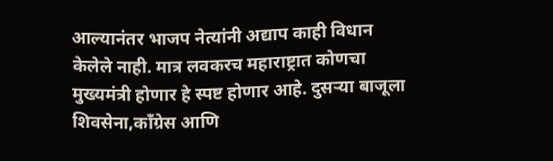आल्यानंतर भाजप नेत्यांनी अद्याप काही विधान केलेले नाही. मात्र लवकरच महाराष्ट्रात कोणचा मुख्यमंत्री होणार हे स्पष्ट होणार आहे. दुसऱ्या बाजूला शिवसेना,काँग्रेस आणि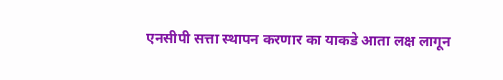एनसीपी सत्ता स्थापन करणार का याकडे आता लक्ष लागून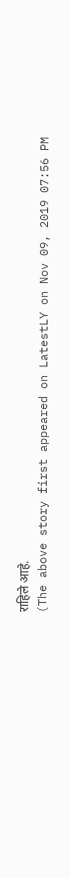राहिले आहे.
(The above story first appeared on LatestLY on Nov 09, 2019 07:56 PM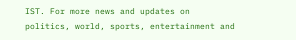IST. For more news and updates on politics, world, sports, entertainment and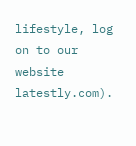lifestyle, log on to our website latestly.com).